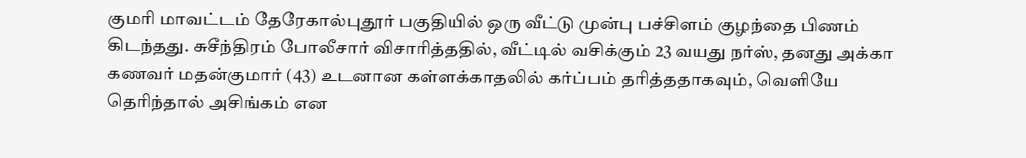குமரி மாவட்டம் தேரேகால்புதூர் பகுதியில் ஒரு வீட்டு முன்பு பச்சிளம் குழந்தை பிணம் கிடந்தது. சுசீந்திரம் போலீசார் விசாரித்ததில், வீட்டில் வசிக்கும் 23 வயது நர்ஸ், தனது அக்கா கணவர் மதன்குமார் (43) உடனான கள்ளக்காதலில் கர்ப்பம் தரித்ததாகவும், வெளியே தெரிந்தால் அசிங்கம் என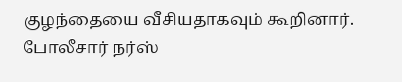குழந்தையை வீசியதாகவும் கூறினார். போலீசார் நர்ஸ்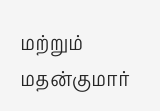மற்றும் மதன்குமார்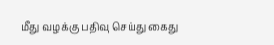மீது வழக்கு பதிவு செய்து கைது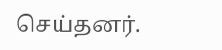செய்தனர்.